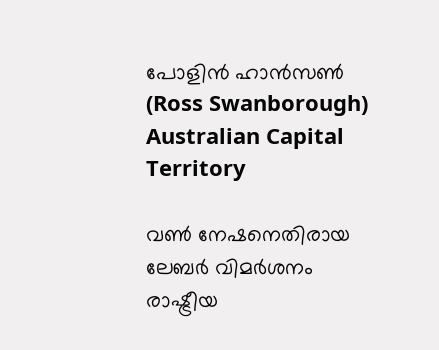പോളിൻ ഹാൻസൺ  (Ross Swanborough)
Australian Capital Territory

വൺ നേഷനെതിരായ ലേബർ വിമർശനം രാഷ്ട്രീയ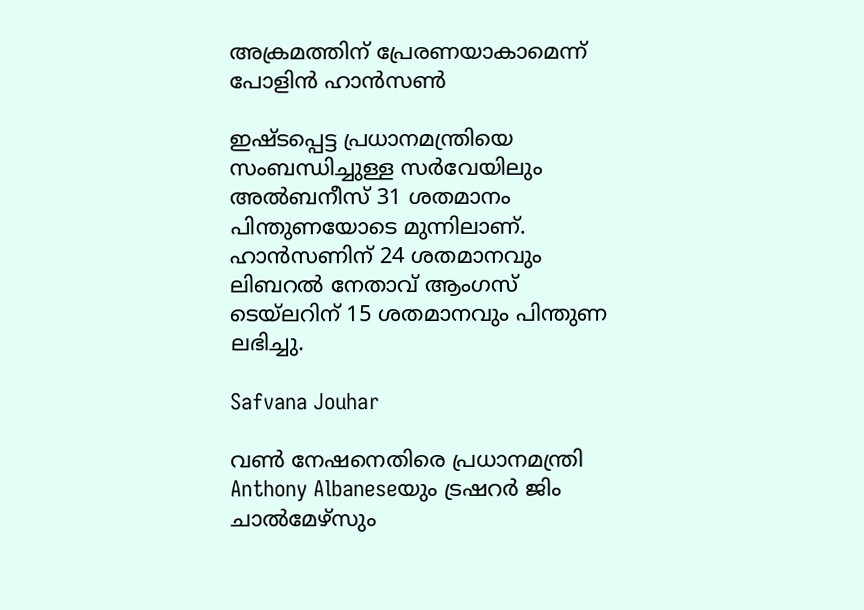അക്രമത്തിന് പ്രേരണയാകാമെന്ന് പോളിൻ ഹാൻസൺ

ഇഷ്ടപ്പെട്ട പ്രധാനമന്ത്രിയെ സംബന്ധിച്ചുള്ള സർവേയിലും അൽബനീസ് 31 ശതമാനം പിന്തുണയോടെ മുന്നിലാണ്. ഹാൻസണിന് 24 ശതമാനവും ലിബറൽ നേതാവ് ആംഗസ് ടെയ്‌ലറിന് 15 ശതമാനവും പിന്തുണ ലഭിച്ചു.

Safvana Jouhar

വൺ നേഷനെതിരെ പ്രധാനമന്ത്രി Anthony Albaneseയും ട്രഷറർ ജിം ചാൽമേഴ്സും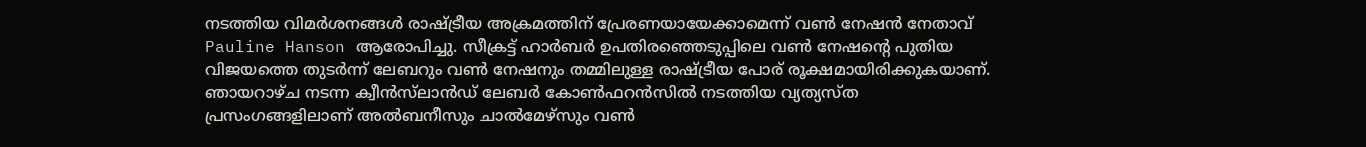നടത്തിയ വിമർശനങ്ങൾ രാഷ്ട്രീയ അക്രമത്തിന് പ്രേരണയായേക്കാമെന്ന് വൺ നേഷൻ നേതാവ് Pauline Hanson ആരോപിച്ചു. സീക്രട്ട് ഹാർബർ ഉപതിരഞ്ഞെടുപ്പിലെ വൺ നേഷന്റെ പുതിയ വിജയത്തെ തുടർന്ന് ലേബറും വൺ നേഷനും തമ്മിലുള്ള രാഷ്ട്രീയ പോര് രൂക്ഷമായിരിക്കുകയാണ്. ഞായറാഴ്ച നടന്ന ക്വീൻസ്‌ലാൻഡ് ലേബർ കോൺഫറൻസിൽ നടത്തിയ വ്യത്യസ്ത പ്രസംഗങ്ങളിലാണ് അൽബനീസും ചാൽമേഴ്സും വൺ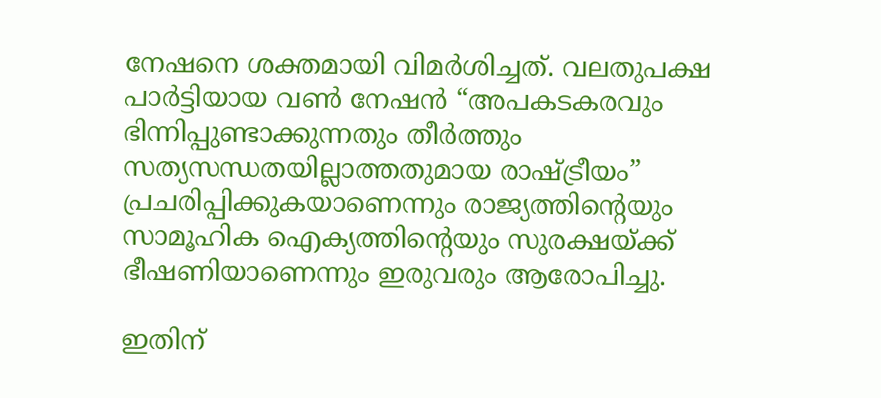നേഷനെ ശക്തമായി വിമർശിച്ചത്. വലതുപക്ഷ പാർട്ടിയായ വൺ നേഷൻ “അപകടകരവും ഭിന്നിപ്പുണ്ടാക്കുന്നതും തീർത്തും സത്യസന്ധതയില്ലാത്തതുമായ രാഷ്ട്രീയം” പ്രചരിപ്പിക്കുകയാണെന്നും രാജ്യത്തിന്റെയും സാമൂഹിക ഐക്യത്തിന്റെയും സുരക്ഷയ്ക്ക് ഭീഷണിയാണെന്നും ഇരുവരും ആരോപിച്ചു.

ഇതിന്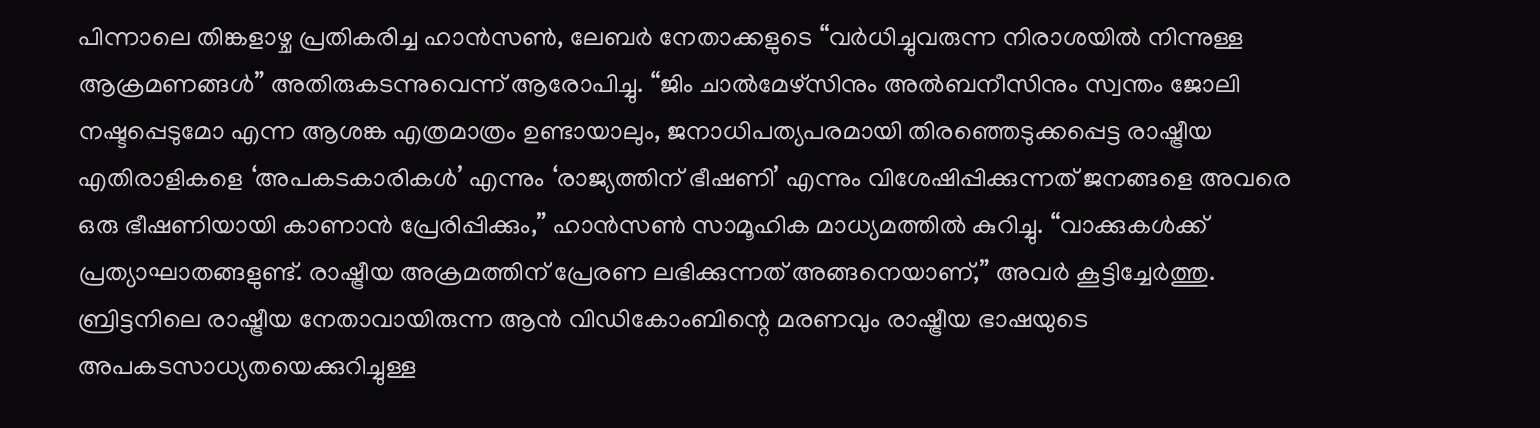പിന്നാലെ തിങ്കളാഴ്ച പ്രതികരിച്ച ഹാൻസൺ, ലേബർ നേതാക്കളുടെ “വർധിച്ചുവരുന്ന നിരാശയിൽ നിന്നുള്ള ആക്രമണങ്ങൾ” അതിരുകടന്നുവെന്ന് ആരോപിച്ചു. “ജിം ചാൽമേഴ്സിനും അൽബനീസിനും സ്വന്തം ജോലി നഷ്ടപ്പെടുമോ എന്ന ആശങ്ക എത്രമാത്രം ഉണ്ടായാലും, ജനാധിപത്യപരമായി തിരഞ്ഞെടുക്കപ്പെട്ട രാഷ്ട്രീയ എതിരാളികളെ ‘അപകടകാരികൾ’ എന്നും ‘രാജ്യത്തിന് ഭീഷണി’ എന്നും വിശേഷിപ്പിക്കുന്നത് ജനങ്ങളെ അവരെ ഒരു ഭീഷണിയായി കാണാൻ പ്രേരിപ്പിക്കും,” ഹാൻസൺ സാമൂഹിക മാധ്യമത്തിൽ കുറിച്ചു. “വാക്കുകൾക്ക് പ്രത്യാഘാതങ്ങളുണ്ട്. രാഷ്ട്രീയ അക്രമത്തിന് പ്രേരണ ലഭിക്കുന്നത് അങ്ങനെയാണ്,” അവർ കൂട്ടിച്ചേർത്തു. ബ്രിട്ടനിലെ രാഷ്ട്രീയ നേതാവായിരുന്ന ആൻ വിഡികോംബിന്റെ മരണവും രാഷ്ട്രീയ ഭാഷയുടെ അപകടസാധ്യതയെക്കുറിച്ചുള്ള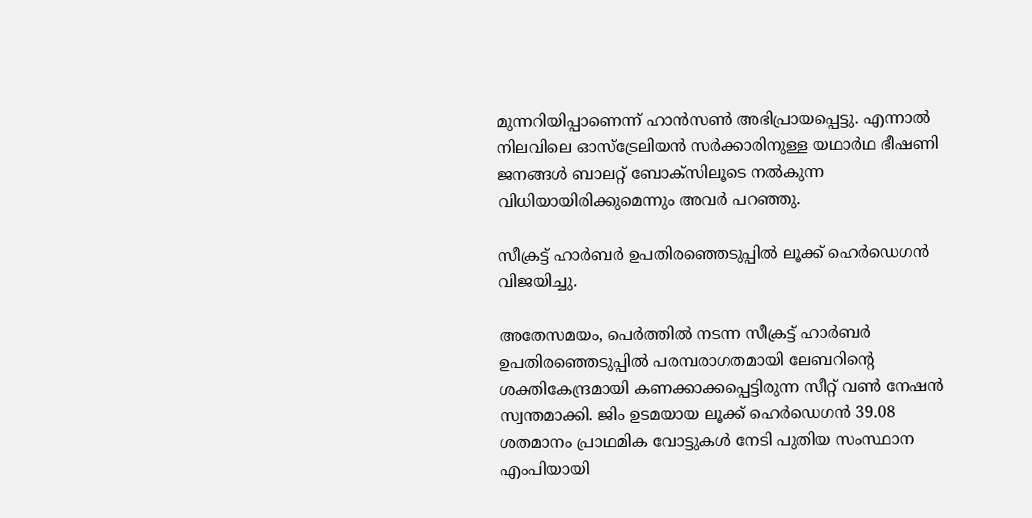മുന്നറിയിപ്പാണെന്ന് ഹാൻസൺ അഭിപ്രായപ്പെട്ടു. എന്നാൽ നിലവിലെ ഓസ്‌ട്രേലിയൻ സർക്കാരിനുള്ള യഥാർഥ ഭീഷണി ജനങ്ങൾ ബാലറ്റ് ബോക്സിലൂടെ നൽകുന്ന വിധിയായിരിക്കുമെന്നും അവർ പറഞ്ഞു.

സീക്രട്ട് ഹാർബർ ഉപതിരഞ്ഞെടുപ്പിൽ ലൂക്ക് ഹെർഡെഗൻ വിജയിച്ചു.

അതേസമയം, പെർത്തിൽ നടന്ന സീക്രട്ട് ഹാർബർ ഉപതിരഞ്ഞെടുപ്പിൽ പരമ്പരാഗതമായി ലേബറിന്റെ ശക്തികേന്ദ്രമായി കണക്കാക്കപ്പെട്ടിരുന്ന സീറ്റ് വൺ നേഷൻ സ്വന്തമാക്കി. ജിം ഉടമയായ ലൂക്ക് ഹെർഡെഗൻ 39.08 ശതമാനം പ്രാഥമിക വോട്ടുകൾ നേടി പുതിയ സംസ്ഥാന എംപിയായി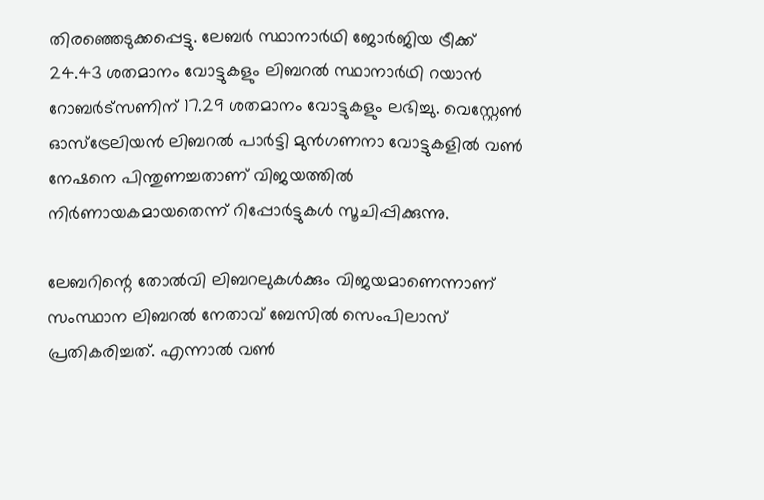തിരഞ്ഞെടുക്കപ്പെട്ടു. ലേബർ സ്ഥാനാർഥി ജോർജിയ ട്രീക്ക് 24.43 ശതമാനം വോട്ടുകളും ലിബറൽ സ്ഥാനാർഥി റയാൻ റോബർട്സണിന് 17.29 ശതമാനം വോട്ടുകളും ലഭിച്ചു. വെസ്റ്റേൺ ഓസ്‌ട്രേലിയൻ ലിബറൽ പാർട്ടി മുൻഗണനാ വോട്ടുകളിൽ വൺ നേഷനെ പിന്തുണച്ചതാണ് വിജയത്തിൽ നിർണായകമായതെന്ന് റിപ്പോർട്ടുകൾ സൂചിപ്പിക്കുന്നു.

ലേബറിന്റെ തോൽവി ലിബറലുകൾക്കും വിജയമാണെന്നാണ് സംസ്ഥാന ലിബറൽ നേതാവ് ബേസിൽ സെംപിലാസ് പ്രതികരിച്ചത്. എന്നാൽ വൺ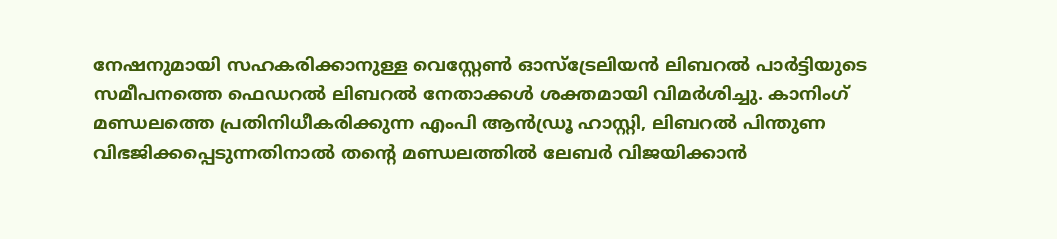നേഷനുമായി സഹകരിക്കാനുള്ള വെസ്റ്റേൺ ഓസ്‌ട്രേലിയൻ ലിബറൽ പാർട്ടിയുടെ സമീപനത്തെ ഫെഡറൽ ലിബറൽ നേതാക്കൾ ശക്തമായി വിമർശിച്ചു. കാനിംഗ് മണ്ഡലത്തെ പ്രതിനിധീകരിക്കുന്ന എംപി ആൻഡ്രൂ ഹാസ്റ്റി, ലിബറൽ പിന്തുണ വിഭജിക്കപ്പെടുന്നതിനാൽ തന്റെ മണ്ഡലത്തിൽ ലേബർ വിജയിക്കാൻ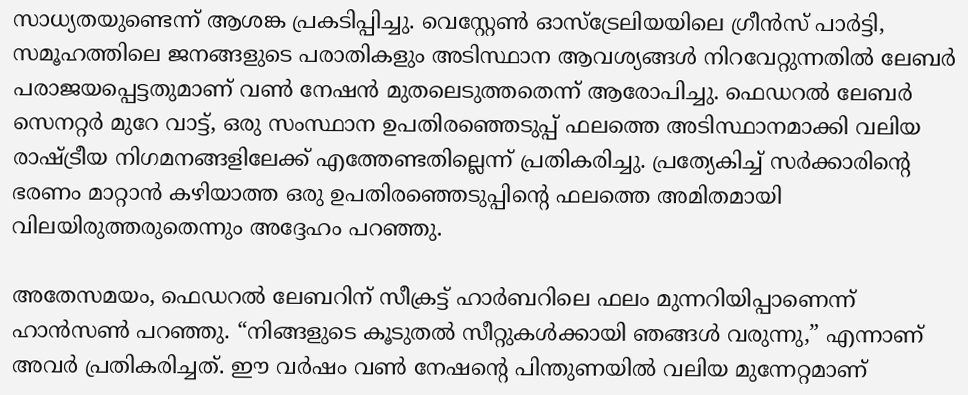സാധ്യതയുണ്ടെന്ന് ആശങ്ക പ്രകടിപ്പിച്ചു. വെസ്റ്റേൺ ഓസ്‌ട്രേലിയയിലെ ഗ്രീൻസ് പാർട്ടി, സമൂഹത്തിലെ ജനങ്ങളുടെ പരാതികളും അടിസ്ഥാന ആവശ്യങ്ങൾ നിറവേറ്റുന്നതിൽ ലേബർ പരാജയപ്പെട്ടതുമാണ് വൺ നേഷൻ മുതലെടുത്തതെന്ന് ആരോപിച്ചു. ഫെഡറൽ ലേബർ സെനറ്റർ മുറേ വാട്ട്, ഒരു സംസ്ഥാന ഉപതിരഞ്ഞെടുപ്പ് ഫലത്തെ അടിസ്ഥാനമാക്കി വലിയ രാഷ്ട്രീയ നിഗമനങ്ങളിലേക്ക് എത്തേണ്ടതില്ലെന്ന് പ്രതികരിച്ചു. പ്രത്യേകിച്ച് സർക്കാരിന്റെ ഭരണം മാറ്റാൻ കഴിയാത്ത ഒരു ഉപതിരഞ്ഞെടുപ്പിന്റെ ഫലത്തെ അമിതമായി വിലയിരുത്തരുതെന്നും അദ്ദേഹം പറഞ്ഞു.

അതേസമയം, ഫെഡറൽ ലേബറിന് സീക്രട്ട് ഹാർബറിലെ ഫലം മുന്നറിയിപ്പാണെന്ന് ഹാൻസൺ പറഞ്ഞു. “നിങ്ങളുടെ കൂടുതൽ സീറ്റുകൾക്കായി ഞങ്ങൾ വരുന്നു,” എന്നാണ് അവർ പ്രതികരിച്ചത്. ഈ വർഷം വൺ നേഷന്റെ പിന്തുണയിൽ വലിയ മുന്നേറ്റമാണ്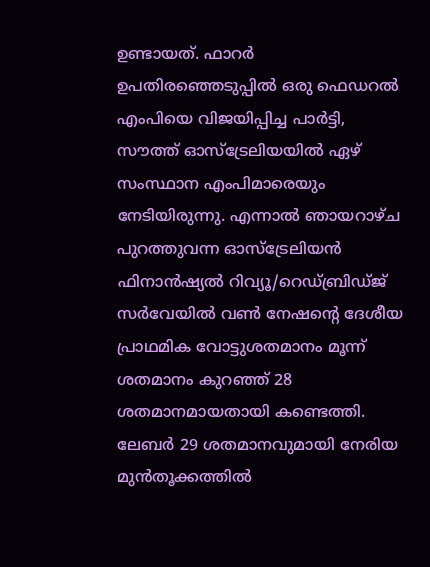ഉണ്ടായത്. ഫാറർ ഉപതിരഞ്ഞെടുപ്പിൽ ഒരു ഫെഡറൽ എംപിയെ വിജയിപ്പിച്ച പാർട്ടി, സൗത്ത് ഓസ്‌ട്രേലിയയിൽ ഏഴ് സംസ്ഥാന എംപിമാരെയും നേടിയിരുന്നു. എന്നാൽ ഞായറാഴ്ച പുറത്തുവന്ന ഓസ്‌ട്രേലിയൻ ഫിനാൻഷ്യൽ റിവ്യൂ/റെഡ്ബ്രിഡ്ജ് സർവേയിൽ വൺ നേഷന്റെ ദേശീയ പ്രാഥമിക വോട്ടുശതമാനം മൂന്ന് ശതമാനം കുറഞ്ഞ് 28 ശതമാനമായതായി കണ്ടെത്തി. ലേബർ 29 ശതമാനവുമായി നേരിയ മുൻതൂക്കത്തിൽ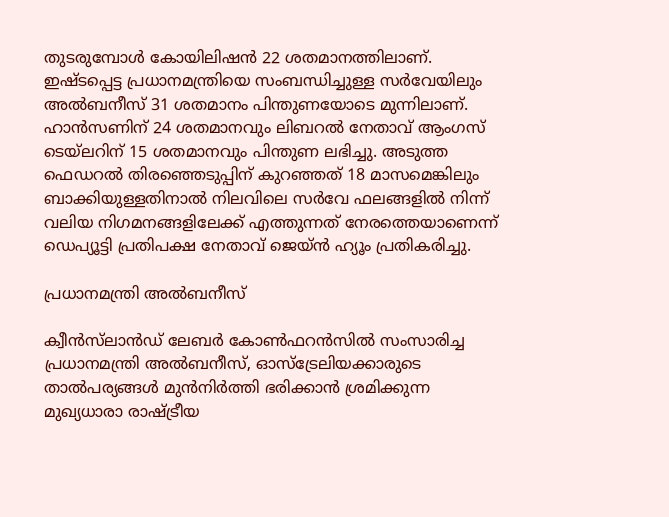തുടരുമ്പോൾ കോയിലിഷൻ 22 ശതമാനത്തിലാണ്. ഇഷ്ടപ്പെട്ട പ്രധാനമന്ത്രിയെ സംബന്ധിച്ചുള്ള സർവേയിലും അൽബനീസ് 31 ശതമാനം പിന്തുണയോടെ മുന്നിലാണ്. ഹാൻസണിന് 24 ശതമാനവും ലിബറൽ നേതാവ് ആംഗസ് ടെയ്‌ലറിന് 15 ശതമാനവും പിന്തുണ ലഭിച്ചു. അടുത്ത ഫെഡറൽ തിരഞ്ഞെടുപ്പിന് കുറഞ്ഞത് 18 മാസമെങ്കിലും ബാക്കിയുള്ളതിനാൽ നിലവിലെ സർവേ ഫലങ്ങളിൽ നിന്ന് വലിയ നിഗമനങ്ങളിലേക്ക് എത്തുന്നത് നേരത്തെയാണെന്ന് ഡെപ്യൂട്ടി പ്രതിപക്ഷ നേതാവ് ജെയ്ൻ ഹ്യൂം പ്രതികരിച്ചു.

പ്രധാനമന്ത്രി അൽബനീസ്

ക്വീൻസ്‌ലാൻഡ് ലേബർ കോൺഫറൻസിൽ സംസാരിച്ച പ്രധാനമന്ത്രി അൽബനീസ്, ഓസ്‌ട്രേലിയക്കാരുടെ താൽപര്യങ്ങൾ മുൻനിർത്തി ഭരിക്കാൻ ശ്രമിക്കുന്ന മുഖ്യധാരാ രാഷ്ട്രീയ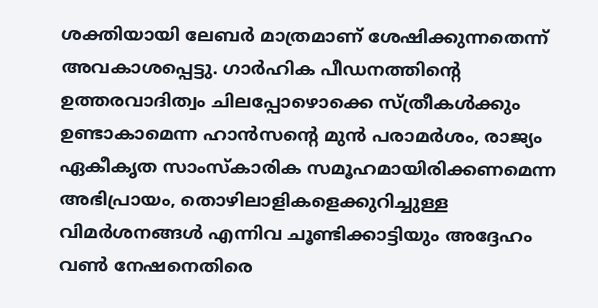ശക്തിയായി ലേബർ മാത്രമാണ് ശേഷിക്കുന്നതെന്ന് അവകാശപ്പെട്ടു. ഗാർഹിക പീഡനത്തിന്റെ ഉത്തരവാദിത്വം ചിലപ്പോഴൊക്കെ സ്ത്രീകൾക്കും ഉണ്ടാകാമെന്ന ഹാൻസന്റെ മുൻ പരാമർശം, രാജ്യം ഏകീകൃത സാംസ്കാരിക സമൂഹമായിരിക്കണമെന്ന അഭിപ്രായം, തൊഴിലാളികളെക്കുറിച്ചുള്ള വിമർശനങ്ങൾ എന്നിവ ചൂണ്ടിക്കാട്ടിയും അദ്ദേഹം വൺ നേഷനെതിരെ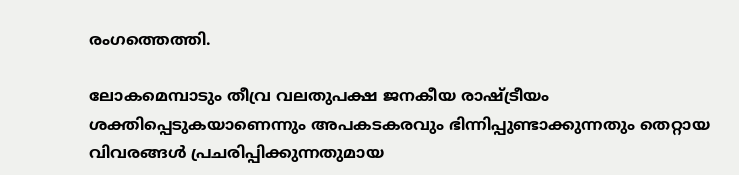രംഗത്തെത്തി.

ലോകമെമ്പാടും തീവ്ര വലതുപക്ഷ ജനകീയ രാഷ്ട്രീയം ശക്തിപ്പെടുകയാണെന്നും അപകടകരവും ഭിന്നിപ്പുണ്ടാക്കുന്നതും തെറ്റായ വിവരങ്ങൾ പ്രചരിപ്പിക്കുന്നതുമായ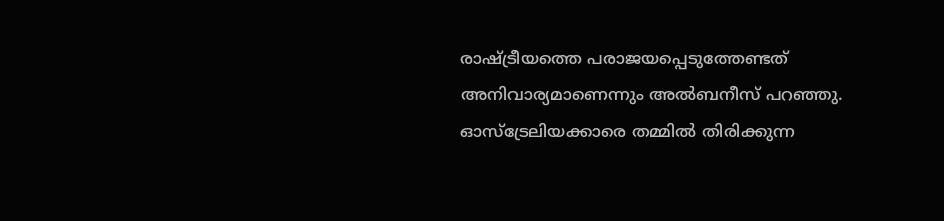രാഷ്ട്രീയത്തെ പരാജയപ്പെടുത്തേണ്ടത് അനിവാര്യമാണെന്നും അൽബനീസ് പറഞ്ഞു. ഓസ്‌ട്രേലിയക്കാരെ തമ്മിൽ തിരിക്കുന്ന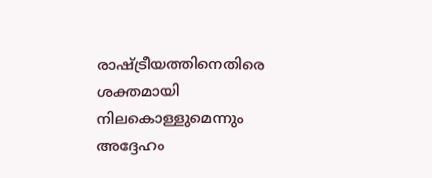രാഷ്ട്രീയത്തിനെതിരെ ശക്തമായി നിലകൊള്ളുമെന്നും അദ്ദേഹം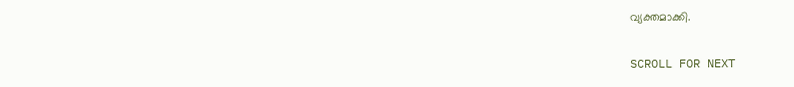വ്യക്തമാക്കി.

SCROLL FOR NEXT